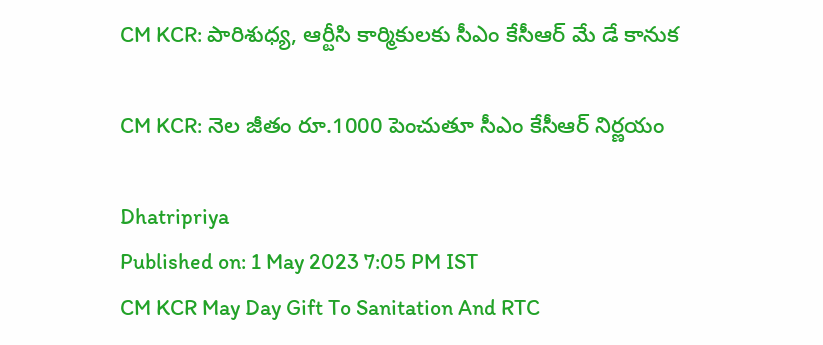CM KCR: పారిశుధ్య, ఆర్టీసి కార్మికులకు సీఎం కేసీఆర్‌ మే డే కానుక

CM KCR: నెల జీతం రూ.1000 పెంచుతూ సీఎం కేసీఆర్ నిర్ణయం

Dhatripriya
Published on: 1 May 2023 7:05 PM IST
CM KCR May Day Gift To Sanitation And RTC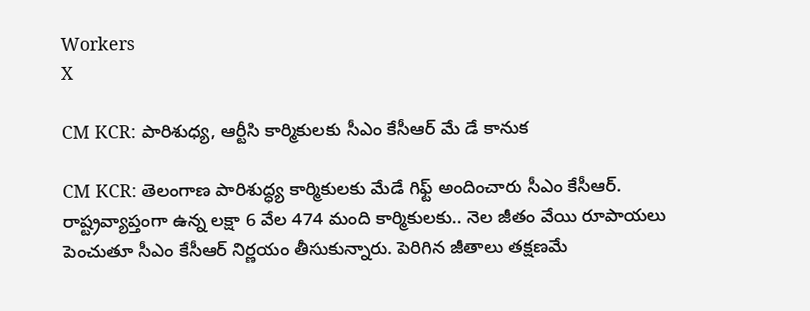Workers
X

CM KCR: పారిశుధ్య, ఆర్టీసి కార్మికులకు సీఎం కేసీఆర్‌ మే డే కానుక

CM KCR: తెలంగాణ పారిశుద్ధ్య కార్మికులకు మేడే గిఫ్ట్‌ అందించారు సీఎం కేసీఆర్‌. రాష్ట్రవ్యాప్తంగా ఉన్న లక్షా 6 వేల 474 మంది కార్మికులకు.. నెల జీతం వేయి రూపాయలు పెంచుతూ సీఎం కేసీఆర్ నిర్ణయం తీసుకున్నారు. పెరిగిన జీతాలు తక్షణమే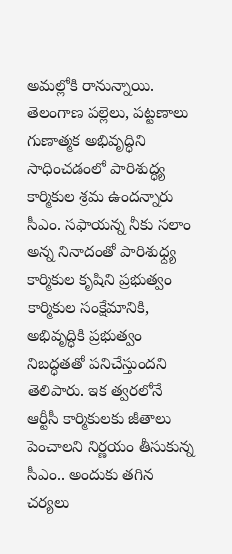అమల్లోకి రానున్నాయి. తెలంగాణ పల్లెలు, పట్టణాలు గుణాత్మక అభివృద్ధిని సాధించడంలో పారిశుద్ధ్య కార్మికుల శ్రమ ఉందన్నారు సీఎం. సఫాయన్న నీకు సలాం అన్న నినాదంతో పారిశుధ్ద్య కార్మికుల కృషిని ప్రభుత్వం కార్మికుల సంక్షేమానికి, అభివృద్ధికి ప్రభుత్వం నిబద్ధతతో పనిచేస్తుందని తెలిపారు. ఇక త్వరలోనే ఆర్టీసీ కార్మికులకు జీతాలు పెంచాలని నిర్ణయం తీసుకున్న సీఎం.. అందుకు తగిన చర్యలు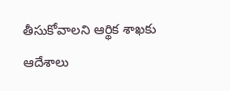తీసుకోవాలని ఆర్థిక శాఖకు ఆదేశాలు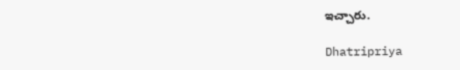ఇచ్చారు.

Dhatripriya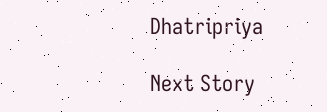Dhatripriya

Next Story